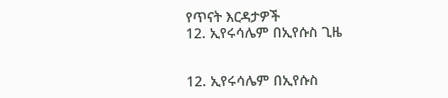የጥናት እርዳታዎች
12. ኢየሩሳሌም በኢየሱስ ጊዜ


12. ኢየሩሳሌም በኢየሱስ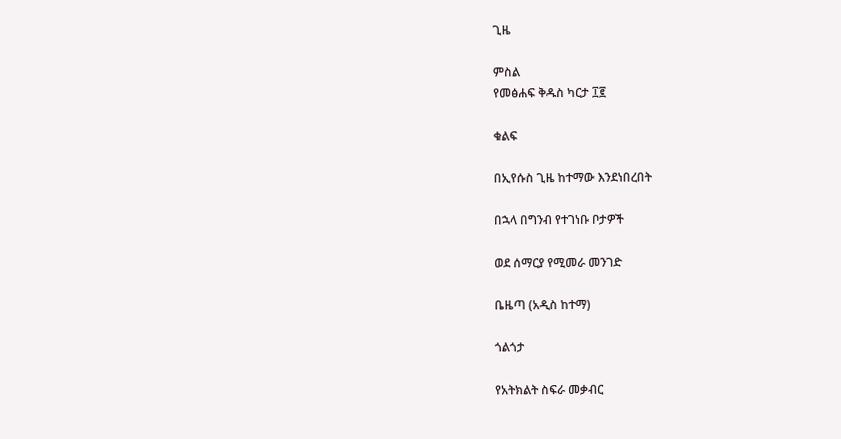ጊዜ

ምስል
የመፅሐፍ ቅዱስ ካርታ ፲፪

ቁልፍ

በኢየሱስ ጊዜ ከተማው እንደነበረበት

በኋላ በግንብ የተገነቡ ቦታዎች

ወደ ሰማርያ የሚመራ መንገድ

ቤዜጣ (አዲስ ከተማ)

ጎልጎታ

የአትክልት ስፍራ መቃብር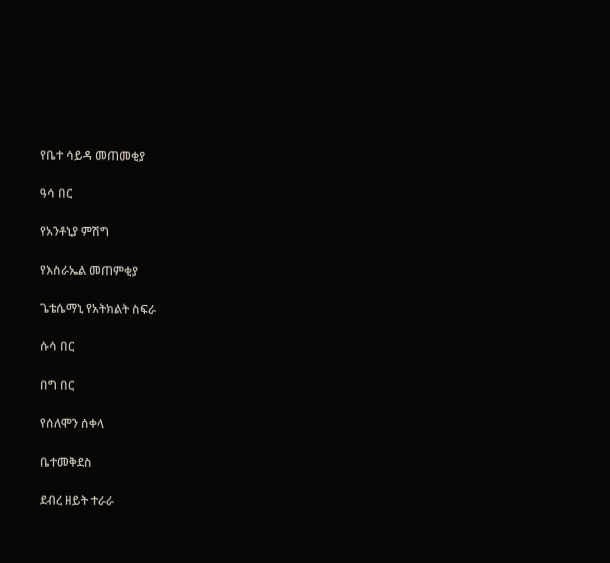የቤተ ሳይዳ መጠመቂያ

ዓሳ በር

የአንቶኒያ ምሽግ

የእስራኤል መጠምቂያ

ጌቴሴማኒ የአትክልት ስፍራ

ሱሳ በር

በግ በር

የሰለሞን ሰቀላ

ቤተመቅደስ

ደብረ ዘይት ተራራ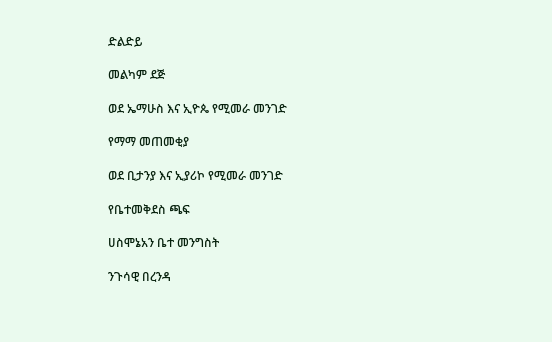ድልድይ

መልካም ደጅ

ወደ ኤማሁስ እና ኢዮጴ የሚመራ መንገድ

የማማ መጠመቂያ

ወደ ቢታንያ እና ኢያሪኮ የሚመራ መንገድ

የቤተመቅደስ ጫፍ

ሀስሞኔአን ቤተ መንግስት

ንጉሳዊ በረንዳ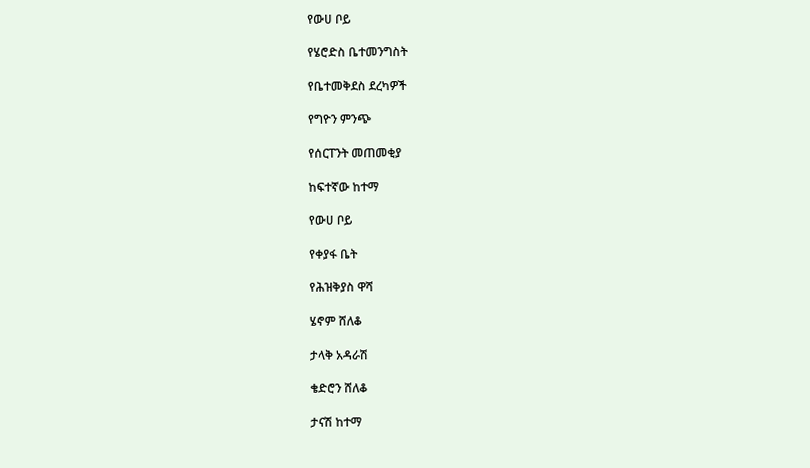የውሀ ቦይ

የሄሮድስ ቤተመንግስት

የቤተመቅደስ ደረካዎች

የግዮን ምንጭ

የሰርፐንት መጠመቂያ

ከፍተኛው ከተማ

የውሀ ቦይ

የቀያፋ ቤት

የሕዝቅያስ ዋሻ

ሄኖም ሸለቆ

ታላቅ አዳራሽ

ቄድሮን ሸለቆ

ታናሽ ከተማ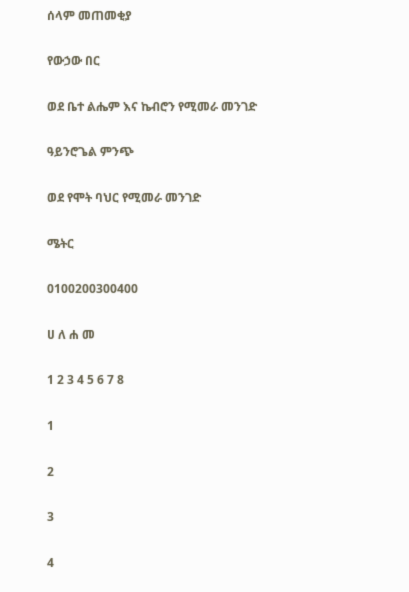ሰላም መጠመቂያ

የውኃው በር

ወደ ቤተ ልሔም እና ኬብሮን የሚመራ መንገድ

ዓይንሮጌል ምንጭ

ወደ የሞት ባህር የሚመራ መንገድ

ሜትር

0100200300400

ሀ ለ ሐ መ

1 2 3 4 5 6 7 8

1

2

3

4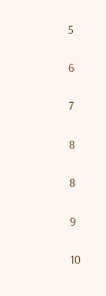5

6

7

8

8

9

10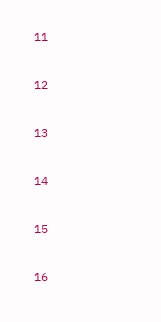11

12

13

14

15

16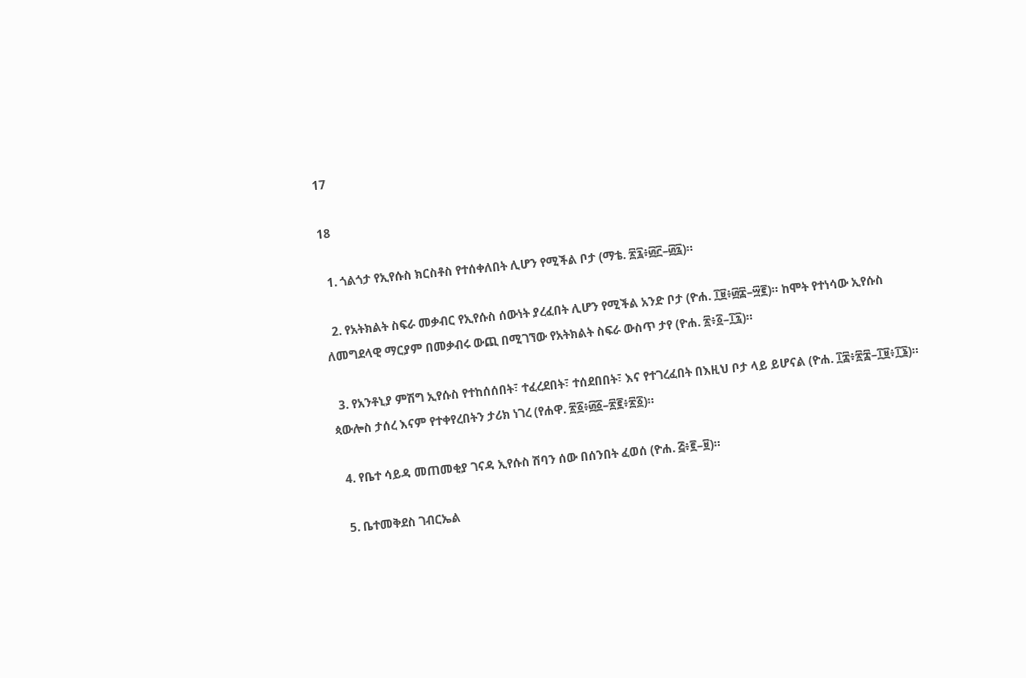17

18

  1. ጎልጎታ የኢየሱስ ክርስቶስ የተሰቀለበት ሊሆን የሚችል ቦታ (ማቴ. ፳፯፥፴፫–፴፯)።

  2. የአትክልት ስፍራ መቃብር የኢየሱስ ሰውነት ያረፈበት ሊሆን የሚችል አንድ ቦታ (ዮሐ. ፲፱፥፴፰–፵፪)። ከሞት የተነሳው ኢየሱስ ለመግደላዊ ማርያም በመቃብሩ ውጪ በሚገኘው የአትክልት ስፍራ ውስጥ ታየ (ዮሐ. ፳፥፩–፲፯)።

  3. የአንቶኒያ ምሽግ ኢየሱስ የተከሰሰበት፣ ተፈረደበት፣ ተሰደበበት፣ እና የተገረፈበት በእዚህ ቦታ ላይ ይሆናል (ዮሐ. ፲፰፥፳፰–፲፱፥፲፮)። ጳውሎስ ታሰረ እናም የተቀየረበትን ታሪክ ነገረ (የሐዋ. ፳፩፥፴፩–፳፪፥፳፩)።

  4. የቤተ ሳይዳ መጠመቂያ ገናዳ ኢየሱስ ሽባን ሰው በሰንበት ፈወሰ (ዮሐ. ፭፥፪–፱)።

  5. ቤተመቅደስ ገብርኤል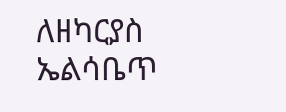ለዘካርያስ ኤልሳቤጥ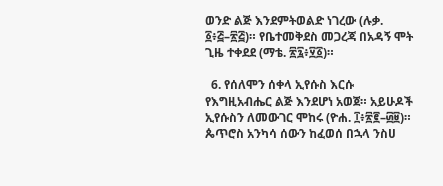ወንድ ልጅ እንደምትወልድ ነገረው (ሉቃ. ፩፥፭–፳፭)። የቤተመቅደስ መጋረጃ በአዳኝ ሞት ጊዜ ተቀደደ (ማቴ. ፳፯፥፶፩)።

  6. የሰለሞን ሰቀላ ኢየሱስ እርሱ የእግዚአብሔር ልጅ እንደሆነ አወጀ። አይሁዶች ኢየሱስን ለመውገር ሞከሩ (ዮሐ. ፲፥፳፪–፴፱)። ጴጥሮስ አንካሳ ሰውን ከፈወሰ በኋላ ንስሀ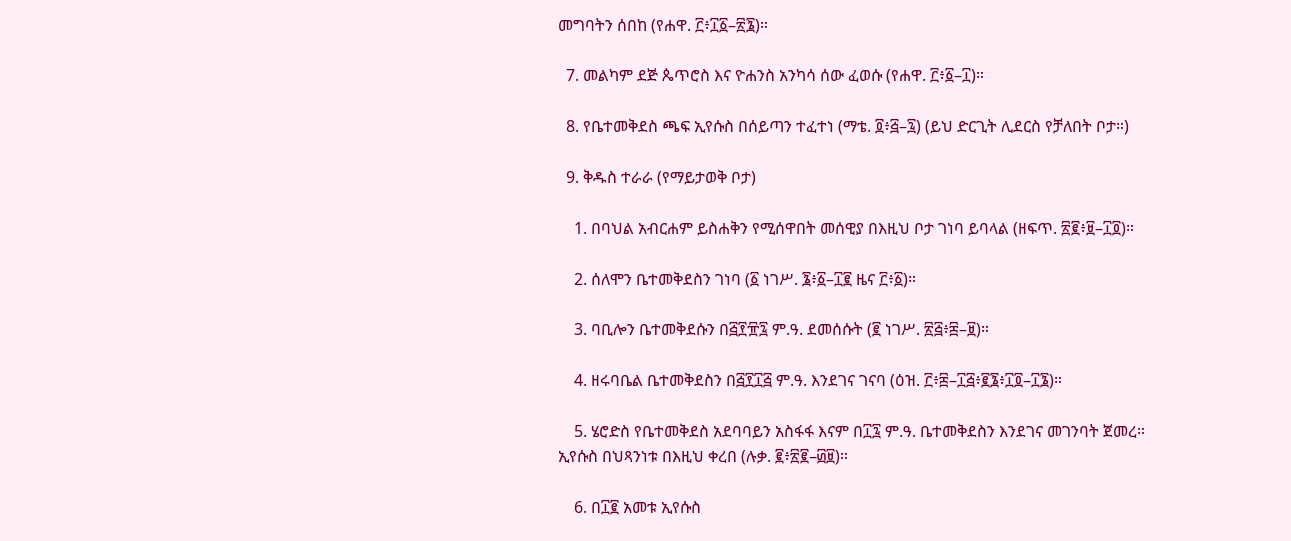መግባትን ሰበከ (የሐዋ. ፫፥፲፩–፳፮)።

  7. መልካም ደጅ ጴጥሮስ እና ዮሐንስ አንካሳ ሰው ፈወሱ (የሐዋ. ፫፥፩–፲)።

  8. የቤተመቅደስ ጫፍ ኢየሱስ በሰይጣን ተፈተነ (ማቴ. ፬፥፭–፯) (ይህ ድርጊት ሊደርስ የቻለበት ቦታ።)

  9. ቅዱስ ተራራ (የማይታወቅ ቦታ)

    1. በባህል አብርሐም ይስሐቅን የሚሰዋበት መሰዊያ በእዚህ ቦታ ገነባ ይባላል (ዘፍጥ. ፳፪፥፱–፲፬)።

    2. ሰለሞን ቤተመቅደስን ገነባ (፩ ነገሥ. ፮፥፩–፲፪ ዜና ፫፥፩)።

    3. ባቢሎን ቤተመቅደሱን በ፭፻፹፯ ም.ዓ. ደመሰሱት (፪ ነገሥ. ፳፭፥፰–፱)።

    4. ዘሩባቤል ቤተመቅደስን በ፭፻፲፭ ም.ዓ. እንደገና ገናባ (ዕዝ. ፫፥፰–፲፭፥፪፮፥፲፬–፲፮)።

    5. ሄሮድስ የቤተመቅደስ አደባባይን አስፋፋ እናም በ፲፯ ም.ዓ. ቤተመቅደስን እንደገና መገንባት ጀመረ። ኢየሱስ በህጻንነቱ በእዚህ ቀረበ (ሉቃ. ፪፥፳፪–፴፱)።

    6. በ፲፪ አመቱ ኢየሱስ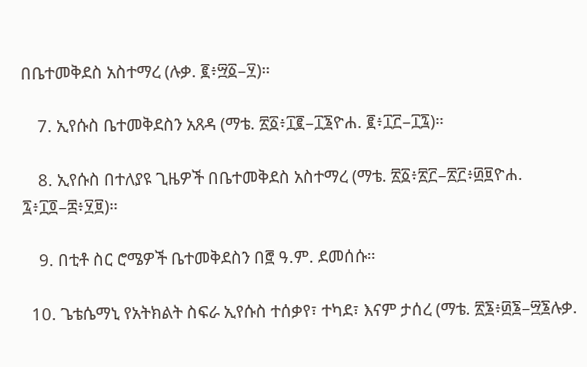በቤተመቅደስ አስተማረ (ሉቃ. ፪፥፵፩–፶)።

    7. ኢየሱስ ቤተመቅደስን አጸዳ (ማቴ. ፳፩፥፲፪–፲፮ዮሐ. ፪፥፲፫–፲፯)።

    8. ኢየሱስ በተለያዩ ጊዜዎች በቤተመቅደስ አስተማረ (ማቴ. ፳፩፥፳፫–፳፫፥፴፱ዮሐ. ፯፥፲፬–፰፥፶፱)።

    9. በቲቶ ስር ሮሜዎች ቤተመቅደስን በ፸ ዓ.ም. ደመሰሱ።

  10. ጌቴሴማኒ የአትክልት ስፍራ ኢየሱስ ተሰቃየ፣ ተካደ፣ እናም ታሰረ (ማቴ. ፳፮፥፴፮–፵፮ሉቃ.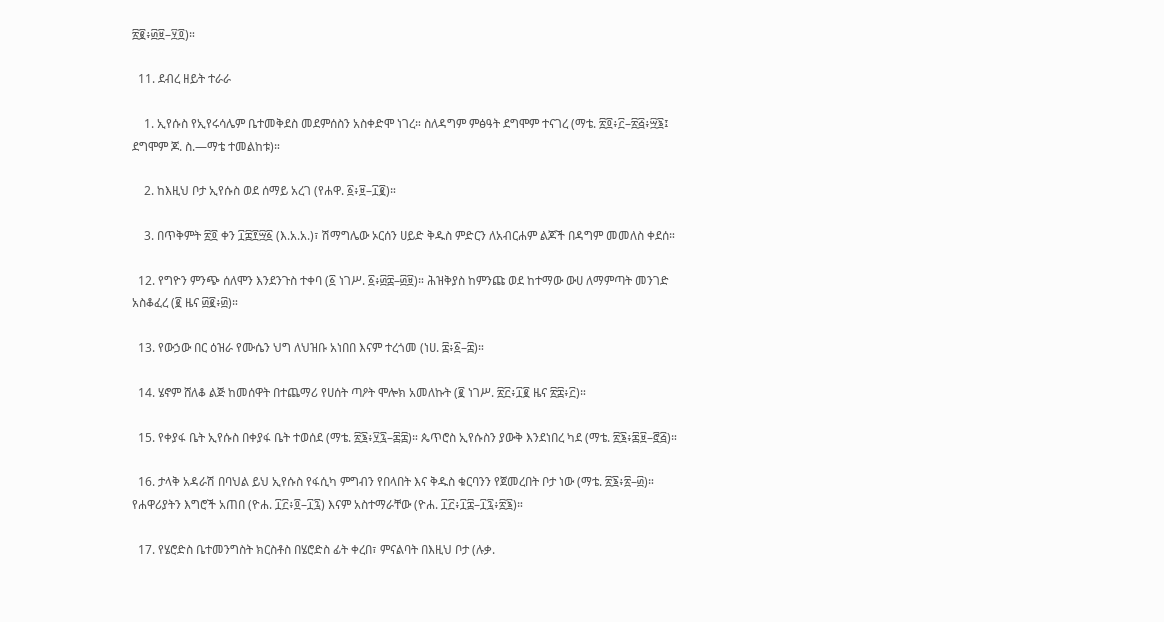፳፪፥፴፱–፶፬)።

  11. ደብረ ዘይት ተራራ

    1. ኢየሱስ የኢየሩሳሌም ቤተመቅደስ መደምሰስን አስቀድሞ ነገረ። ስለዳግም ምፅዓት ደግሞም ተናገረ (ማቴ. ፳፬፥፫–፳፭፥፵፮፤ ደግሞም ጆ. ስ.—ማቴ ተመልከቱ)።

    2. ከእዚህ ቦታ ኢየሱስ ወደ ሰማይ አረገ (የሐዋ. ፩፥፱–፲፪)።

    3. በጥቅምት ፳፬ ቀን ፲፰፻፵፩ (እ.አ.አ.)፣ ሽማግሌው ኦርሰን ሀይድ ቅዱስ ምድርን ለአብርሐም ልጆች በዳግም መመለስ ቀደሰ።

  12. የግዮን ምንጭ ሰለሞን እንደንጉስ ተቀባ (፩ ነገሥ. ፩፥፴፰–፴፱)። ሕዝቅያስ ከምንጩ ወደ ከተማው ውሀ ለማምጣት መንገድ አስቆፈረ (፪ ዜና ፴፪፥፴)።

  13. የውኃው በር ዕዝራ የሙሴን ህግ ለህዝቡ አነበበ እናም ተረጎመ (ነሀ. ፰፥፩–፰)።

  14. ሄኖም ሸለቆ ልጅ ከመሰዋት በተጨማሪ የሀሰት ጣዖት ሞሎክ አመለኩት (፪ ነገሥ. ፳፫፥፲፪ ዜና ፳፰፥፫)።

  15. የቀያፋ ቤት ኢየሱስ በቀያፋ ቤት ተወሰደ (ማቴ. ፳፮፥፶፯–፷፰)። ጴጥሮስ ኢየሱስን ያውቅ እንደነበረ ካደ (ማቴ. ፳፮፥፷፱–፸፭)።

  16. ታላቅ አዳራሽ በባህል ይህ ኢየሱስ የፋሲካ ምግብን የበላበት እና ቅዱስ ቁርባንን የጀመረበት ቦታ ነው (ማቴ. ፳፮፥፳–፴)። የሐዋሪያትን እግሮች አጠበ (ዮሐ. ፲፫፥፬–፲፯) እናም አስተማራቸው (ዮሐ. ፲፫፥፲፰–፲፯፥፳፮)።

  17. የሄሮድስ ቤተመንግስት ክርስቶስ በሄሮድስ ፊት ቀረበ፣ ምናልባት በእዚህ ቦታ (ሉቃ.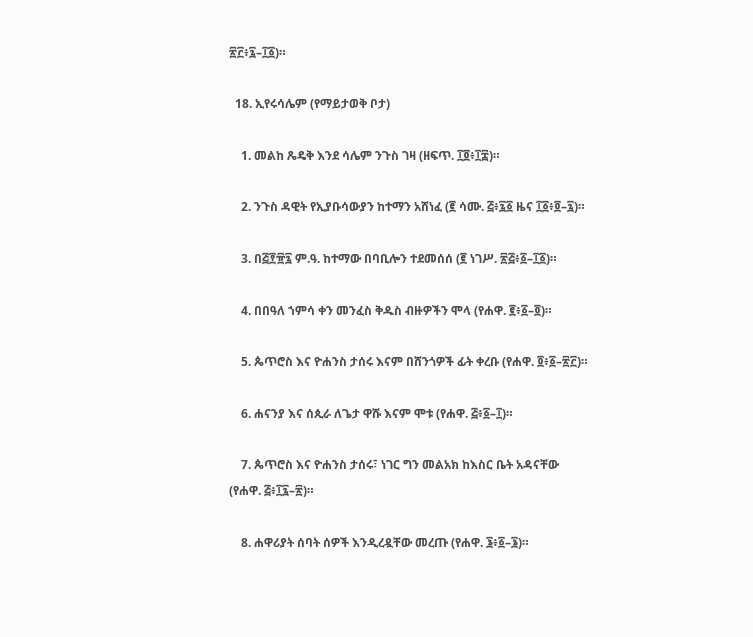፳፫፥፯–፲፩)።

  18. ኢየሩሳሌም (የማይታወቅ ቦታ)

    1. መልከ ጼዴቅ እንደ ሳሌም ንጉስ ገዛ (ዘፍጥ. ፲፬፥፲፰)።

    2. ንጉስ ዳዊት የኢያቡሳውያን ከተማን አሸነፈ (፪ ሳሙ. ፭፥፯፩ ዜና ፲፩፥፬–፯)።

    3. በ፭፻፹፯ ም.ዓ. ከተማው በባቢሎን ተደመሰሰ (፪ ነገሥ. ፳፭፥፩–፲፩)።

    4. በበዓለ ኀምሳ ቀን መንፈስ ቅዱስ ብዙዎችን ሞላ (የሐዋ. ፪፥፩–፬)።

    5. ጴጥሮስ እና ዮሐንስ ታሰሩ እናም በሸንጎዎች ፊት ቀረቡ (የሐዋ. ፬፥፩–፳፫)።

    6. ሐናንያ እና ሰጲራ ለጌታ ዋሹ እናም ሞቱ (የሐዋ. ፭፥፩–፲)።

    7. ጴጥሮስ እና ዮሐንስ ታሰሩ፣ ነገር ግን መልአክ ከእስር ቤት አዳናቸው (የሐዋ. ፭፥፲፯–፳)።

    8. ሐዋሪያት ሰባት ሰዎች እንዲረዷቸው መረጡ (የሐዋ. ፮፥፩–፮)።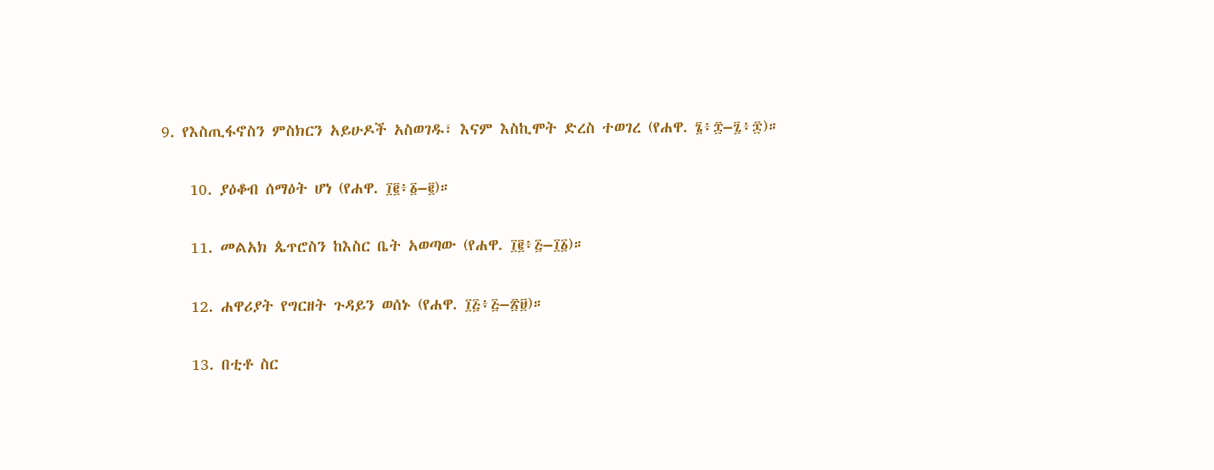9. የእስጢፋኖስን ምስክርን አይሁዶች አስወገዱ፣ እናም እስኪሞት ድረስ ተወገረ (የሐዋ. ፮፥፰–፯፥፷)።

    10. ያዕቆብ ሰማዕት ሆነ (የሐዋ. ፲፪፥፩–፪)።

    11. መልአክ ጴጥሮስን ከእስር ቤት አወጣው (የሐዋ. ፲፪፥፭–፲፩)።

    12. ሐዋሪያት የግርዘት ጉዳይን ወሰኑ (የሐዋ. ፲፭፥፭–፳፱)።

    13. በቲቶ ስር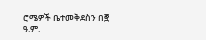ሮሜዎች ቤተመቅደስን በ፸ ዓ.ም.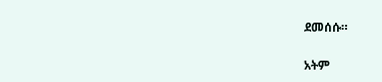ደመሰሱ።

አትም